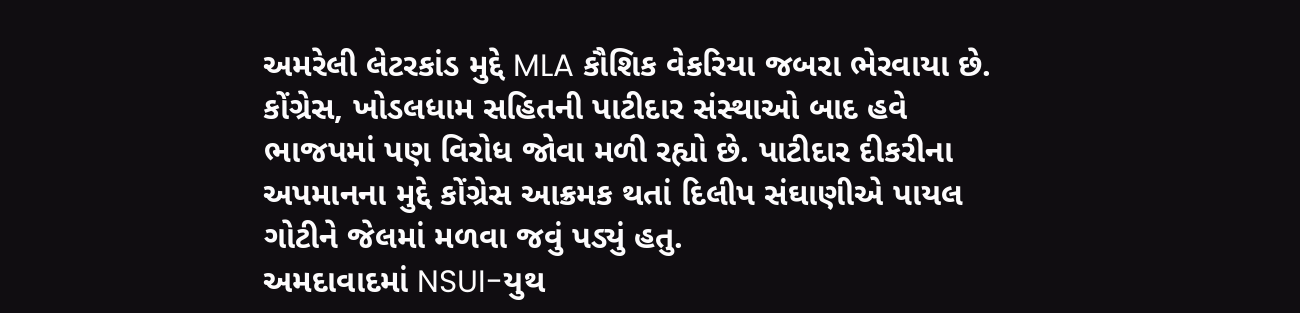અમરેલી લેટરકાંડ મુદ્દે MLA કૌશિક વેકરિયા જબરા ભેરવાયા છે. કોંગ્રેસ, ખોડલધામ સહિતની પાટીદાર સંસ્થાઓ બાદ હવે ભાજપમાં પણ વિરોધ જોવા મળી રહ્યો છે. પાટીદાર દીકરીના અપમાનના મુદ્દે કોંગ્રેસ આક્રમક થતાં દિલીપ સંઘાણીએ પાયલ ગોટીને જેલમાં મળવા જવું પડ્યું હતુ.
અમદાવાદમાં NSUI-યુથ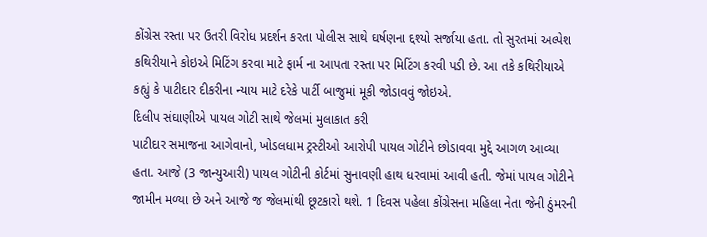કોંગ્રેસ રસ્તા પર ઉતરી વિરોધ પ્રદર્શન કરતા પોલીસ સાથે ઘર્ષણના દ્દશ્યો સર્જાયા હતા. તો સુરતમાં અલ્પેશ કથિરીયાને કોઇએ મિટિંગ કરવા માટે ફાર્મ ના આપતા રસ્તા પર મિટિંગ કરવી પડી છે. આ તકે કથિરીયાએ કહ્યું કે પાટીદાર દીકરીના ન્યાય માટે દરેકે પાર્ટી બાજુમાં મૂકી જોડાવવું જોઇએ.
દિલીપ સંઘાણીએ પાયલ ગોટી સાથે જેલમાં મુલાકાત કરી
પાટીદાર સમાજના આગેવાનો, ખોડલધામ ટ્રસ્ટીઓ આરોપી પાયલ ગોટીને છોડાવવા મુદ્દે આગળ આવ્યા હતા. આજે (3 જાન્યુઆરી) પાયલ ગોટીની કોર્ટમાં સુનાવણી હાથ ધરવામાં આવી હતી. જેમાં પાયલ ગોટીને જામીન મળ્યા છે અને આજે જ જેલમાંથી છૂટકારો થશે. 1 દિવસ પહેલા કોંગ્રેસના મહિલા નેતા જેની ઠુંમરની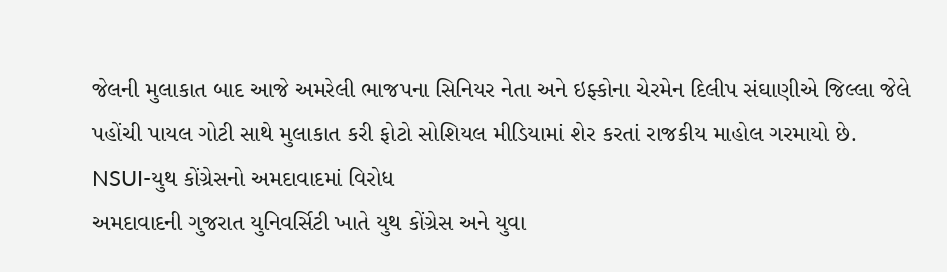જેલની મુલાકાત બાદ આજે અમરેલી ભાજપના સિનિયર નેતા અને ઇફ્કોના ચેરમેન દિલીપ સંઘાણીએ જિલ્લા જેલે પહોંચી પાયલ ગોટી સાથે મુલાકાત કરી ફોટો સોશિયલ મીડિયામાં શેર કરતાં રાજકીય માહોલ ગરમાયો છે.
NSUI-યુથ કોંગ્રેસનો અમદાવાદમાં વિરોધ
અમદાવાદની ગુજરાત યુનિવર્સિટી ખાતે યુથ કોંગ્રેસ અને યુવા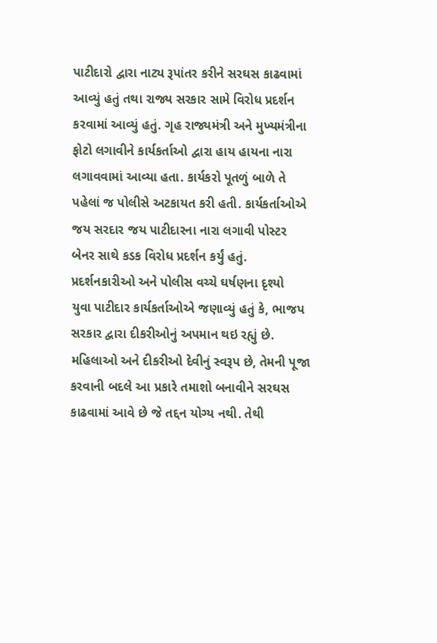પાટીદારો દ્વારા નાટ્ય રૂપાંતર કરીને સરઘસ કાઢવામાં આવ્યું હતું તથા રાજ્ય સરકાર સામે વિરોધ પ્રદર્શન કરવામાં આવ્યું હતું. ગૃહ રાજ્યમંત્રી અને મુખ્યમંત્રીના ફોટો લગાવીને કાર્યકર્તાઓ દ્વારા હાય હાયના નારા લગાવવામાં આવ્યા હતા. કાર્યકરો પૂતળું બાળે તે પહેલાં જ પોલીસે અટકાયત કરી હતી. કાર્યકર્તાઓએ જય સરદાર જય પાટીદારના નારા લગાવી પોસ્ટર બેનર સાથે કડક વિરોધ પ્રદર્શન કર્યું હતું.
પ્રદર્શનકારીઓ અને પોલીસ વચ્ચે ઘર્ષણના દૃશ્યો
યુવા પાટીદાર કાર્યકર્તાઓએ જણાવ્યું હતું કે, ભાજપ સરકાર દ્વારા દીકરીઓનું અપમાન થઇ રહ્યું છે. મહિલાઓ અને દીકરીઓ દેવીનું સ્વરૂપ છે, તેમની પૂજા કરવાની બદલે આ પ્રકારે તમાશો બનાવીને સરઘસ કાઢવામાં આવે છે જે તદ્દન યોગ્ય નથી. તેથી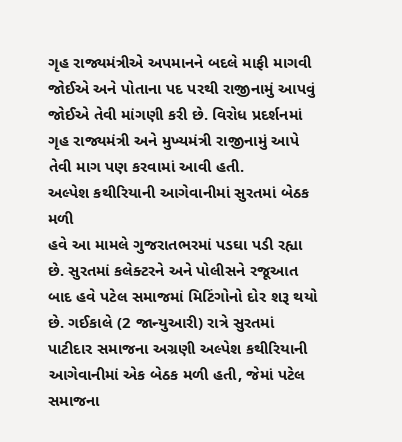ગૃહ રાજ્યમંત્રીએ અપમાનને બદલે માફી માગવી જોઈએ અને પોતાના પદ પરથી રાજીનામું આપવું જોઈએ તેવી માંગણી કરી છે. વિરોધ પ્રદર્શનમાં ગૃહ રાજ્યમંત્રી અને મુખ્યમંત્રી રાજીનામું આપે તેવી માગ પણ કરવામાં આવી હતી.
અલ્પેશ કથીરિયાની આગેવાનીમાં સુરતમાં બેઠક મળી
હવે આ મામલે ગુજરાતભરમાં પડઘા પડી રહ્યા છે. સુરતમાં કલેક્ટરને અને પોલીસને રજૂઆત બાદ હવે પટેલ સમાજમાં મિટિંગોનો દોર શરૂ થયો છે. ગઈકાલે (2 જાન્યુઆરી) રાત્રે સુરતમાં પાટીદાર સમાજના અગ્રણી અલ્પેશ કથીરિયાની આગેવાનીમાં એક બેઠક મળી હતી, જેમાં પટેલ સમાજના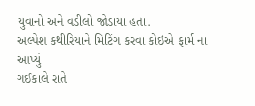યુવાનો અને વડીલો જોડાયા હતા.
અલ્પેશ કથીરિયાને મિટિંગ કરવા કોઇએ ફાર્મ ના આપ્યું
ગઈકાલે રાતે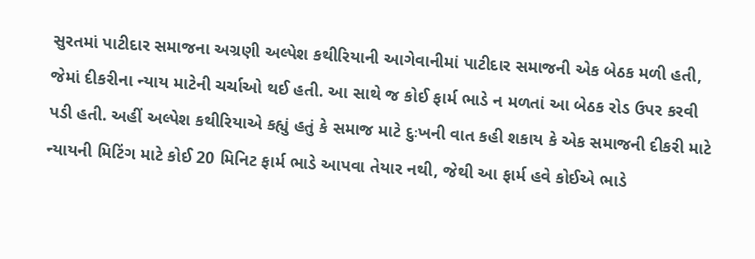સુરતમાં પાટીદાર સમાજના અગ્રણી અલ્પેશ કથીરિયાની આગેવાનીમાં પાટીદાર સમાજની એક બેઠક મળી હતી, જેમાં દીકરીના ન્યાય માટેની ચર્ચાઓ થઈ હતી. આ સાથે જ કોઈ ફાર્મ ભાડે ન મળતાં આ બેઠક રોડ ઉપર કરવી પડી હતી. અહીં અલ્પેશ કથીરિયાએ કહ્યું હતું કે સમાજ માટે દુઃખની વાત કહી શકાય કે એક સમાજની દીકરી માટે ન્યાયની મિટિંગ માટે કોઈ 20 મિનિટ ફાર્મ ભાડે આપવા તેયાર નથી, જેથી આ ફાર્મ હવે કોઈએ ભાડે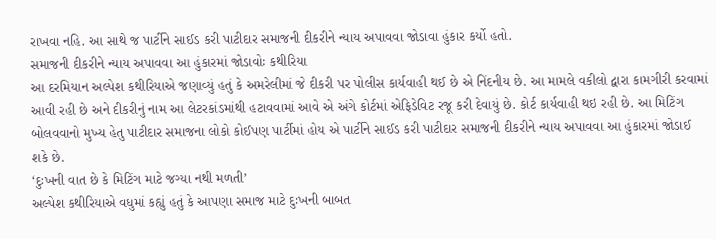રાખવા નહિ. આ સાથે જ પાર્ટીને સાઈડ કરી પાટીદાર સમાજની દીકરીને ન્યાય અપાવવા જોડાવા હુંકાર કર્યો હતો.
સમાજની દીકરીને ન્યાય અપાવવા આ હુંકારમાં જોડાવોઃ કથીરિયા
આ દરમિયાન અલ્પેશ કથીરિયાએ જણાવ્યું હતું કે અમરેલીમાં જે દીકરી પર પોલીસ કાર્યવાહી થઈ છે એ નિંદનીય છે. આ મામલે વકીલો દ્વારા કામગીરી કરવામાં આવી રહી છે અને દીકરીનું નામ આ લેટરકાંડમાંથી હટાવવામાં આવે એ અંગે કોર્ટમાં એફિડેવિટ રજૂ કરી દેવાયું છે. કોર્ટ કાર્યવાહી થઇ રહી છે. આ મિટિંગ બોલવવાનો મુખ્ય હેતુ પાટીદાર સમાજના લોકો કોઈપણ પાર્ટીમાં હોય એ પાર્ટીને સાઈડ કરી પાટીદાર સમાજની દીકરીને ન્યાય અપાવવા આ હુંકારમાં જોડાઈ શકે છે.
‘દુઃખની વાત છે કે મિટિંગ માટે જગ્યા નથી મળતી’
અલ્પેશ કથીરિયાએ વધુમાં કહ્યું હતું કે આપણા સમાજ માટે દુઃખની બાબત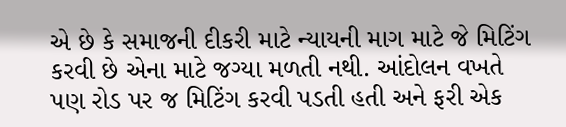એ છે કે સમાજની દીકરી માટે ન્યાયની માગ માટે જે મિટિંગ કરવી છે એના માટે જગ્યા મળતી નથી. આંદોલન વખતે પણ રોડ પર જ મિટિંગ કરવી પડતી હતી અને ફરી એક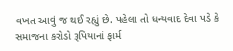વખત આવું જ થઈ રહ્યું છે. પહેલા તો ધન્યવાદ દેવા પડે કે સમાજના કરોડો રૂપિયાનાં ફાર્મ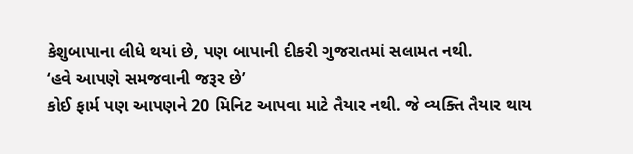કેશુબાપાના લીધે થયાં છે, પણ બાપાની દીકરી ગુજરાતમાં સલામત નથી.
‘હવે આપણે સમજવાની જરૂર છે’
કોઈ ફાર્મ પણ આપણને 20 મિનિટ આપવા માટે તૈયાર નથી. જે વ્યક્તિ તૈયાર થાય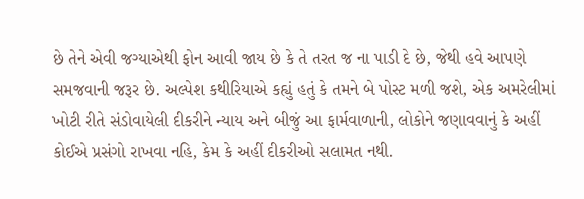છે તેને એવી જગ્યાએથી ફોન આવી જાય છે કે તે તરત જ ના પાડી દે છે, જેથી હવે આપણે સમજવાની જરૂર છે. અલ્પેશ કથીરિયાએ કહ્યું હતું કે તમને બે પોસ્ટ મળી જશે, એક અમરેલીમાં ખોટી રીતે સંડોવાયેલી દીકરીને ન્યાય અને બીજું આ ફાર્મવાળાની, લોકોને જણાવવાનું કે અહીં કોઈએ પ્રસંગો રાખવા નહિ, કેમ કે અહીં દીકરીઓ સલામત નથી.